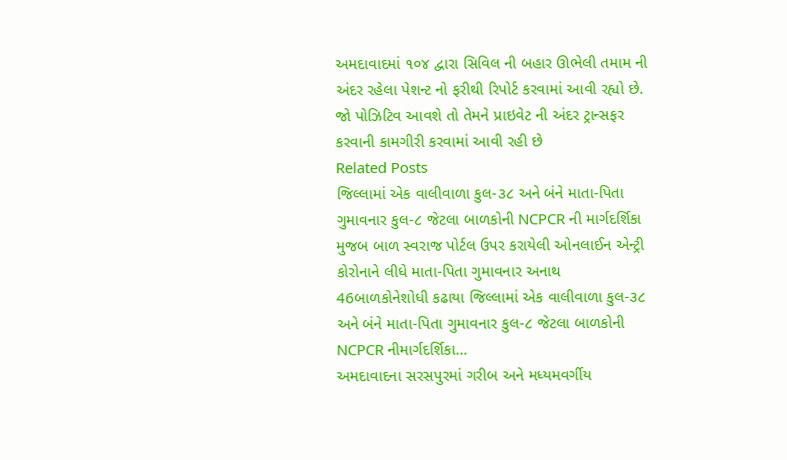અમદાવાદમાં ૧૦૪ દ્વારા સિવિલ ની બહાર ઊભેલી તમામ ની અંદર રહેલા પેશન્ટ નો ફરીથી રિપોર્ટ કરવામાં આવી રહ્યો છે. જો પોઝિટિવ આવશે તો તેમને પ્રાઇવેટ ની અંદર ટ્રાન્સફર કરવાની કામગીરી કરવામાં આવી રહી છે
Related Posts
જિલ્લામાં એક વાલીવાળા કુલ-૩૮ અને બંને માતા-પિતા ગુમાવનાર કુલ-૮ જેટલા બાળકોની NCPCR ની માર્ગદર્શિકા મુજબ બાળ સ્વરાજ પોર્ટલ ઉપર કરાયેલી ઓનલાઈન એન્ટ્રી
કોરોનાને લીધે માતા-પિતા ગુમાવનાર અનાથ 46બાળકોનેશોધી કઢાયા જિલ્લામાં એક વાલીવાળા કુલ-૩૮ અને બંને માતા-પિતા ગુમાવનાર કુલ-૮ જેટલા બાળકોની NCPCR નીમાર્ગદર્શિકા…
અમદાવાદના સરસપુરમાં ગરીબ અને મધ્યમવર્ગીય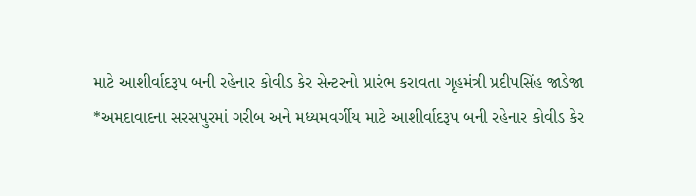માટે આશીર્વાદરૂપ બની રહેનાર કોવીડ કેર સેન્ટરનો પ્રારંભ કરાવતા ગૃહમંત્રી પ્રદીપસિંહ જાડેજા
*અમદાવાદના સરસપુરમાં ગરીબ અને મધ્યમવર્ગીય માટે આશીર્વાદરૂપ બની રહેનાર કોવીડ કેર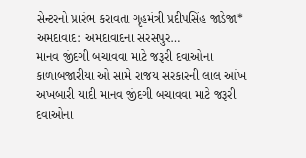સેન્ટરનો પ્રારંભ કરાવતા ગૃહમંત્રી પ્રદીપસિંહ જાડેજા* અમદાવાદ: અમદાવાદના સરસપુર…
માનવ જીંદગી બચાવવા માટે જરૂરી દવાઓના કાળાબજારીયા ઓ સામે રાજય સરકારની લાલ આંખ
અખબારી યાદી માનવ જીંદગી બચાવવા માટે જરૂરી દવાઓના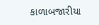કાળાબજારીયા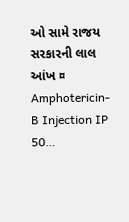ઓ સામે રાજય સરકારની લાલ આંખ ¤ Amphotericin-B Injection IP 50…